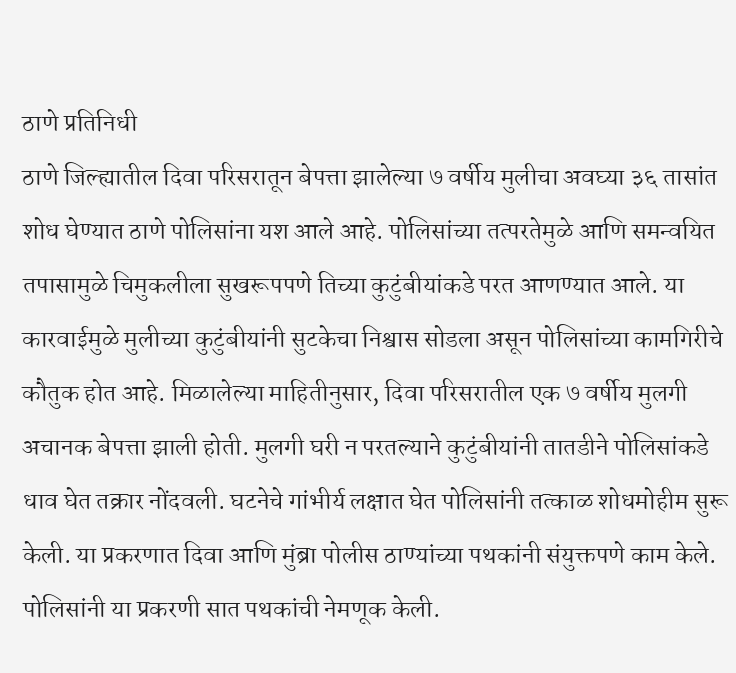ठाणे प्रतिनिधी
ठाणे जिल्ह्यातील दिवा परिसरातून बेपत्ता झालेल्या ७ वर्षीय मुलीचा अवघ्या ३६ तासांत शोध घेण्यात ठाणे पोलिसांना यश आले आहे. पोलिसांच्या तत्परतेमुळे आणि समन्वयित तपासामुळे चिमुकलीला सुखरूपपणे तिच्या कुटुंबीयांकडे परत आणण्यात आले. या कारवाईमुळे मुलीच्या कुटुंबीयांनी सुटकेचा निश्वास सोडला असून पोलिसांच्या कामगिरीचे कौतुक होत आहे. मिळालेल्या माहितीनुसार, दिवा परिसरातील एक ७ वर्षीय मुलगी अचानक बेपत्ता झाली होती. मुलगी घरी न परतल्याने कुटुंबीयांनी तातडीने पोलिसांकडे धाव घेत तक्रार नोंदवली. घटनेचे गांभीर्य लक्षात घेत पोलिसांनी तत्काळ शोधमोहीम सुरू केली. या प्रकरणात दिवा आणि मुंब्रा पोलीस ठाण्यांच्या पथकांनी संयुक्तपणे काम केले. पोलिसांनी या प्रकरणी सात पथकांची नेमणूक केली.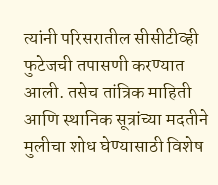त्यांनी परिसरातील सीसीटीव्ही फुटेजची तपासणी करण्यात आली. तसेच तांत्रिक माहिती आणि स्थानिक सूत्रांच्या मदतीने मुलीचा शोध घेण्यासाठी विशेष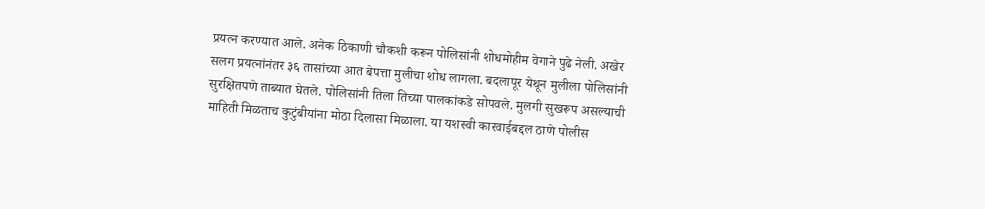प्रयत्न करण्यात आले. अनेक ठिकाणी चौकशी करून पोलिसांनी शोधमोहीम वेगाने पुढे नेली. अखेर सलग प्रयत्नांनंतर ३६ तासांच्या आत बेपत्ता मुलीचा शोध लागला. बदलापूर येथून मुलीला पोलिसांनी सुरक्षितपणे ताब्यात घेतले. पोलिसांनी तिला तिच्या पालकांकडे सोपवले. मुलगी सुखरूप असल्याची माहिती मिळताच कुटुंबीयांना मोठा दिलासा मिळाला. या यशस्वी कारवाईबद्दल ठाणे पोलीस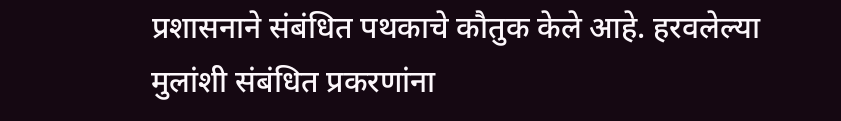प्रशासनाने संबंधित पथकाचे कौतुक केले आहे. हरवलेल्या मुलांशी संबंधित प्रकरणांना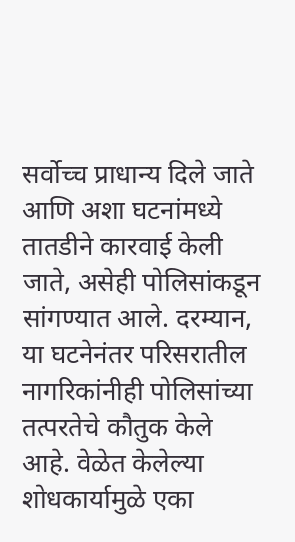सर्वोच्च प्राधान्य दिले जाते आणि अशा घटनांमध्ये तातडीने कारवाई केली जाते, असेही पोलिसांकडून सांगण्यात आले. दरम्यान, या घटनेनंतर परिसरातील नागरिकांनीही पोलिसांच्या तत्परतेचे कौतुक केले आहे. वेळेत केलेल्या शोधकार्यामुळे एका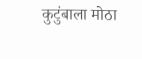कुटुंबाला मोठा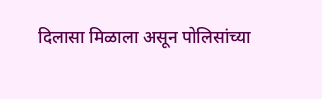दिलासा मिळाला असून पोलिसांच्या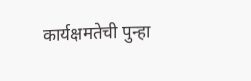कार्यक्षमतेची पुन्हा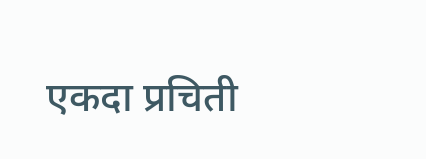एकदा प्रचिती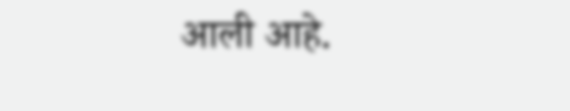आली आहे.